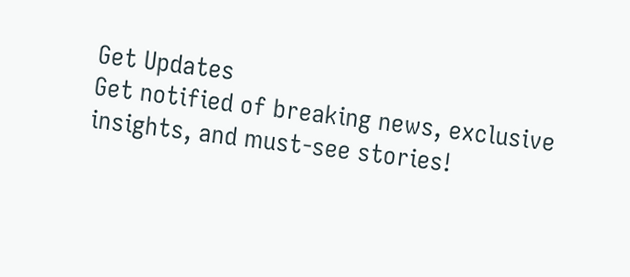Get Updates
Get notified of breaking news, exclusive insights, and must-see stories!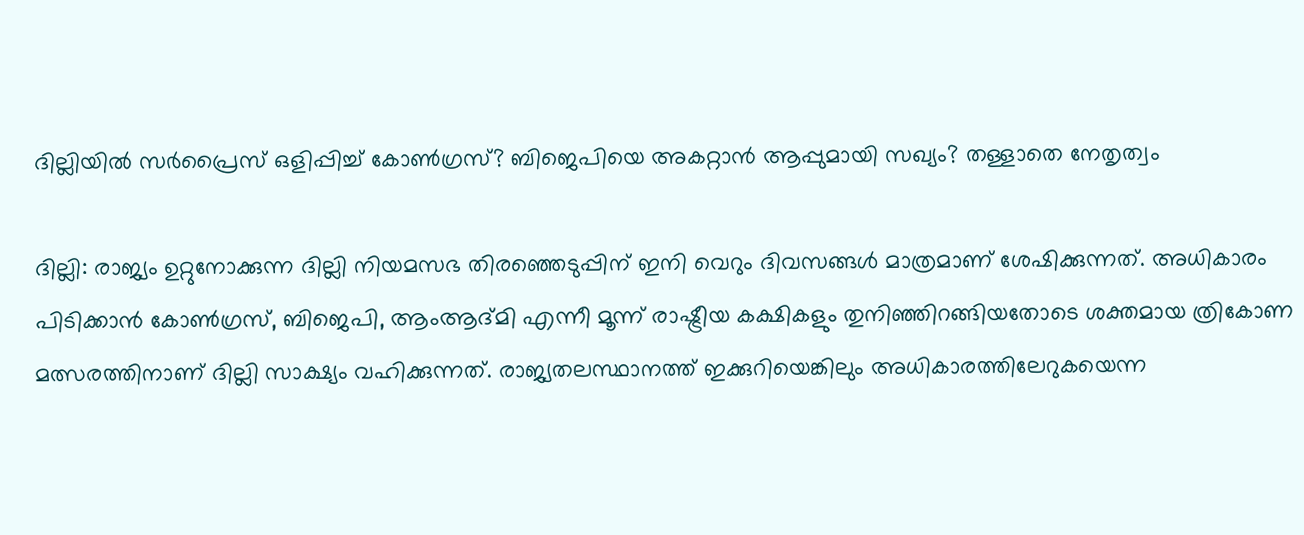ദില്ലിയില്‍ സര്‍പ്രൈസ് ഒളിപ്പിച്ച് കോണ്‍ഗ്രസ്? ബിജെപിയെ അകറ്റാന്‍ ആപ്പുമായി സഖ്യം? തള്ളാതെ നേതൃത്വം

ദില്ലി: രാജ്യം ഉറ്റുനോക്കുന്ന ദില്ലി നിയമസഭ തിരഞ്ഞെടുപ്പിന് ഇനി വെറും ദിവസങ്ങള്‍ മാത്രമാണ് ശേഷിക്കുന്നത്. അധികാരം പിടിക്കാന്‍ കോണ്‍ഗ്രസ്, ബിജെപി, ആംആദ്മി എന്നീ മൂന്ന് രാഷ്ട്രീയ കക്ഷികളും തുനിഞ്ഞിറങ്ങിയതോടെ ശക്തമായ ത്രികോണ മത്സരത്തിനാണ് ദില്ലി സാക്ഷ്യം വഹിക്കുന്നത്. രാജ്യതലസ്ഥാനത്ത് ഇക്കുറിയെങ്കിലും അധികാരത്തിലേറുകയെന്ന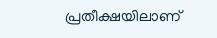പ്രതീക്ഷയിലാണ്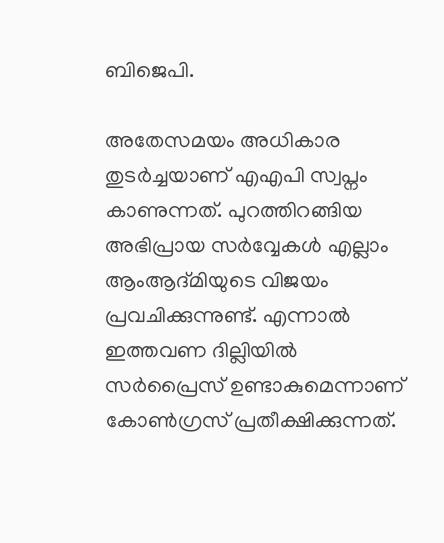ബിജെപി.

അതേസമയം അധികാര തുടര്‍ച്ചയാണ് എഎപി സ്വപ്നം കാണുന്നത്. പുറത്തിറങ്ങിയ അഭിപ്രായ സര്‍വ്വേകള്‍ എല്ലാം ആംആദ്മിയുടെ വിജയം പ്രവചിക്കുന്നുണ്ട്. എന്നാല്‍ ഇത്തവണ ദില്ലിയില്‍ സര്‍പ്രൈസ് ഉണ്ടാകുമെന്നാണ് കോണ്‍ഗ്രസ് പ്രതീക്ഷിക്കുന്നത്.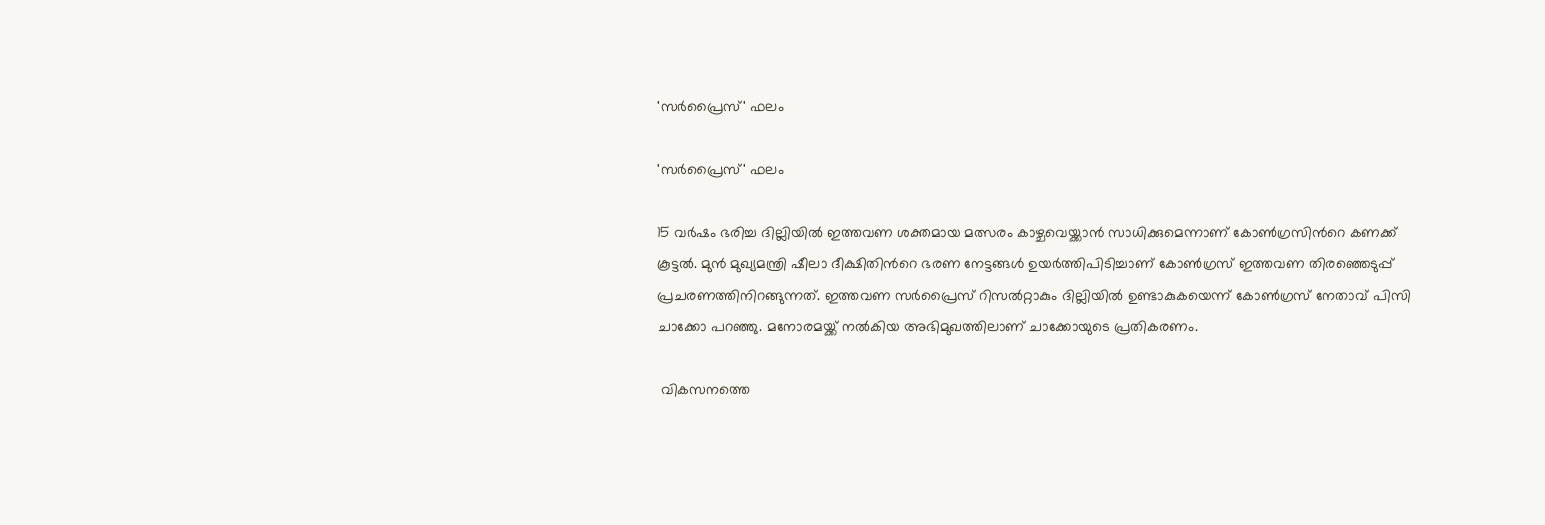'സര്‍പ്രൈസ്' ഫലം

'സര്‍പ്രൈസ്' ഫലം

15 വര്‍ഷം ഭരിച്ച ദില്ലിയില്‍ ഇത്തവണ ശക്തമായ മത്സരം കാഴ്ചവെയ്ക്കാന്‍ സാധിക്കുമെന്നാണ് കോണ്‍ഗ്രസിന്‍റെ കണക്ക് കൂട്ടല്‍. മുന്‍ മുഖ്യമന്ത്രി ഷീലാ ദീക്ഷിതിന്‍റെ ഭരണ നേട്ടങ്ങള്‍ ഉയര്‍ത്തിപിടിച്ചാണ് കോണ്‍ഗ്രസ് ഇത്തവണ തിരഞ്ഞെടുപ്പ് പ്രചരണത്തിനിറങ്ങുന്നത്. ഇത്തവണ സര്‍പ്രൈസ് റിസല്‍റ്റാകും ദില്ലിയില്‍ ഉണ്ടാകുകയെന്ന് കോണ്‍ഗ്രസ് നേതാവ് പിസി ചാക്കോ പറഞ്ഞു. മനോരമയ്ക്ക് നല്‍കിയ അഭിമുഖത്തിലാണ് ചാക്കോയുടെ പ്രതികരണം.

 വികസനത്തെ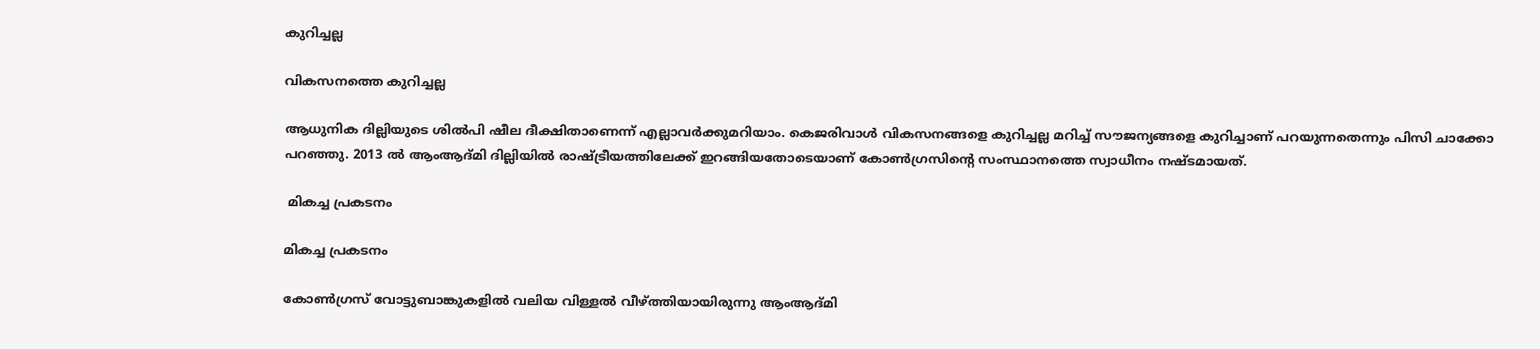കുറിച്ചല്ല

വികസനത്തെ കുറിച്ചല്ല

ആധുനിക ദില്ലിയുടെ ശില്‍പി ഷീല ദീക്ഷിതാണെന്ന് എല്ലാവര്‍ക്കുമറിയാം. കെജരിവാള്‍ വികസനങ്ങളെ കുറിച്ചല്ല മറിച്ച് സൗജന്യങ്ങളെ കുറിച്ചാണ് പറയുന്നതെന്നും പിസി ചാക്കോ പറഞ്ഞു. 2013 ല്‍ ആംആദ്മി ദില്ലിയില്‍ രാഷ്ട്രീയത്തിലേക്ക് ഇറങ്ങിയതോടെയാണ് കോണ്‍ഗ്രസിന്‍റെ സംസ്ഥാനത്തെ സ്വാധീനം നഷ്ടമായത്.

 മികച്ച പ്രകടനം

മികച്ച പ്രകടനം

കോണ്‍ഗ്രസ് വോട്ടുബാങ്കുകളില്‍ വലിയ വിള്ളല്‍ വീഴ്ത്തിയായിരുന്നു ആംആദ്മി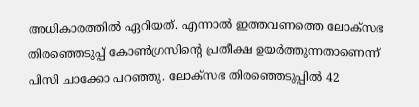അധികാരത്തില്‍ ഏറിയത്. എന്നാല്‍ ഇത്തവണത്തെ ലോക്സഭ തിരഞ്ഞെടുപ്പ് കോണ്‍ഗ്രസിന്‍റെ പ്രതീക്ഷ ഉയര്‍ത്തുന്നതാണെന്ന് പിസി ചാക്കോ പറഞ്ഞു. ലോക്സഭ തിരഞ്ഞെടുപ്പില്‍ 42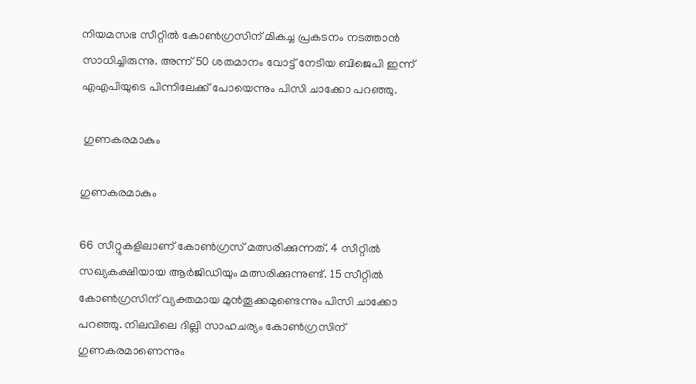നിയമസഭ സീറ്റില്‍ കോണ്‍ഗ്രസിന് മികച്ച പ്രകടനം നടത്താന്‍ സാധിച്ചിരുന്നു. അന്ന് 50 ശതമാനം വോട്ട് നേടിയ ബിജെപി ഇന്ന് എഎപിയുടെ പിന്നിലേക്ക് പോയെന്നും പിസി ചാക്കോ പറഞ്ഞു.

 ഗുണകരമാകും

ഗുണകരമാകും

66 സീറ്റുകളിലാണ് കോണ്‍ഗ്രസ് മത്സരിക്കുന്നത്. 4 സീറ്റില്‍ സഖ്യകക്ഷിയായ ആര്‍ജിഡിയും മത്സരിക്കുന്നുണ്ട്. 15 സീറ്റില്‍ കോണ്‍ഗ്രസിന് വ്യക്തമായ മുന്‍തൂക്കമുണ്ടെന്നും പിസി ചാക്കോ പറഞ്ഞു. നിലവിലെ ദില്ലി സാഹചര്യം കോണ്‍ഗ്രസിന് ഗുണകരമാണെന്നും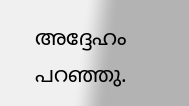അദ്ദേഹം പറഞ്ഞു.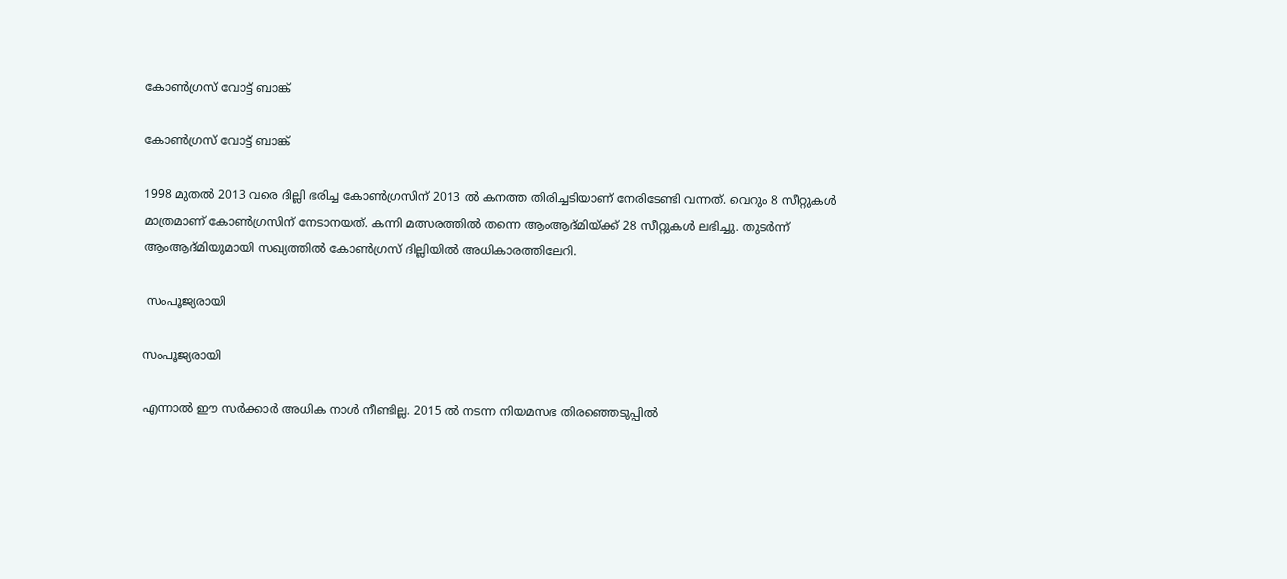കോണ്‍ഗ്രസ് വോട്ട് ബാങ്ക്

കോണ്‍ഗ്രസ് വോട്ട് ബാങ്ക്

1998 മുതല്‍ 2013 വരെ ദില്ലി ഭരിച്ച കോണ്‍ഗ്രസിന് 2013 ല്‍ കനത്ത തിരിച്ചടിയാണ് നേരിടേണ്ടി വന്നത്. വെറും 8 സീറ്റുകള്‍ മാത്രമാണ് കോണ്‍ഗ്രസിന് നേടാനയത്. കന്നി മത്സരത്തില്‍ തന്നെ ആംആദ്മിയ്ക്ക് 28 സീറ്റുകള്‍ ലഭിച്ചു. തുടര്‍ന്ന് ആംആദ്മിയുമായി സഖ്യത്തില്‍ കോണ്‍ഗ്രസ് ദില്ലിയില്‍ അധികാരത്തിലേറി.

 സംപൂജ്യരായി

സംപൂജ്യരായി

എന്നാല്‍ ഈ സര്‍ക്കാര്‍ അധിക നാള്‍ നീണ്ടില്ല. 2015 ല്‍ നടന്ന നിയമസഭ തിരഞ്ഞെടുപ്പില്‍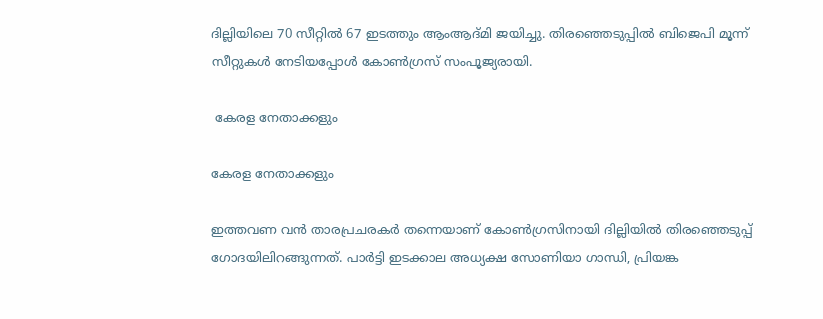ദില്ലിയിലെ 70 സീറ്റില്‍ 67 ഇടത്തും ആംആദ്മി ജയിച്ചു. തിരഞ്ഞെടുപ്പില്‍ ബിജെപി മൂന്ന് സീറ്റുകള്‍ നേടിയപ്പോള്‍ കോണ്‍ഗ്രസ് സംപൂജ്യരായി.

 കേരള നേതാക്കളും

കേരള നേതാക്കളും

ഇത്തവണ വന്‍ താരപ്രചരകര്‍ തന്നെയാണ് കോണ്‍ഗ്രസിനായി ദില്ലിയില്‍ തിരഞ്ഞെടുപ്പ് ഗോദയിലിറങ്ങുന്നത്. പാര്‍ട്ടി ഇടക്കാല അധ്യക്ഷ സോണിയാ ഗാന്ധി, പ്രിയങ്ക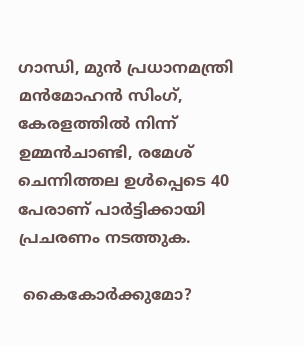ഗാന്ധി, മുന്‍ പ്രധാനമന്ത്രി മന്‍മോഹന്‍ സിംഗ്, കേരളത്തില്‍ നിന്ന് ഉമ്മന്‍ചാണ്ടി, രമേശ് ചെന്നിത്തല ഉള്‍പ്പെടെ 40 പേരാണ് പാര്‍ട്ടിക്കായി പ്രചരണം നടത്തുക.

 കൈകോര്‍ക്കുമോ?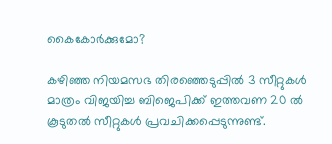കൈകോര്‍ക്കുമോ?

കഴിഞ്ഞ നിയമസഭ തിരഞ്ഞെടുപ്പില്‍ 3 സീറ്റുകള്‍ മാത്രം വിജയിച്ച ബിജെപിക്ക് ഇത്തവണ 20 ല്‍ കൂടുതല്‍ സീറ്റുകള്‍ പ്രവചിക്കപ്പെടുന്നുണ്ട്.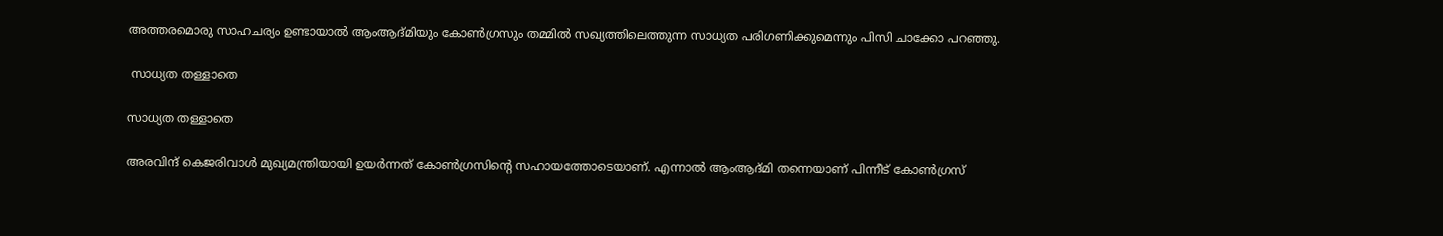അത്തരമൊരു സാഹചര്യം ഉണ്ടായാല്‍ ആംആദ്മിയും കോണ്‍ഗ്രസും തമ്മില്‍ സഖ്യത്തിലെത്തുന്ന സാധ്യത പരിഗണിക്കുമെന്നും പിസി ചാക്കോ പറഞ്ഞു.

 സാധ്യത തള്ളാതെ

സാധ്യത തള്ളാതെ

അരവിന്ദ് കെജരിവാള്‍ മുഖ്യമന്ത്രിയായി ഉയര്‍ന്നത് കോണ്‍ഗ്രസിന്‍റെ സഹായത്തോടെയാണ്. എന്നാല്‍ ആംആദ്മി തന്നെയാണ് പിന്നീട് കോണ്‍ഗ്രസ്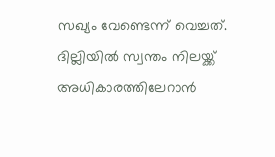സഖ്യം വേണ്ടെന്ന് വെച്ചത്. ദില്ലിയില്‍ സ്വന്തം നിലയ്ക്ക് അധികാരത്തിലേറാന്‍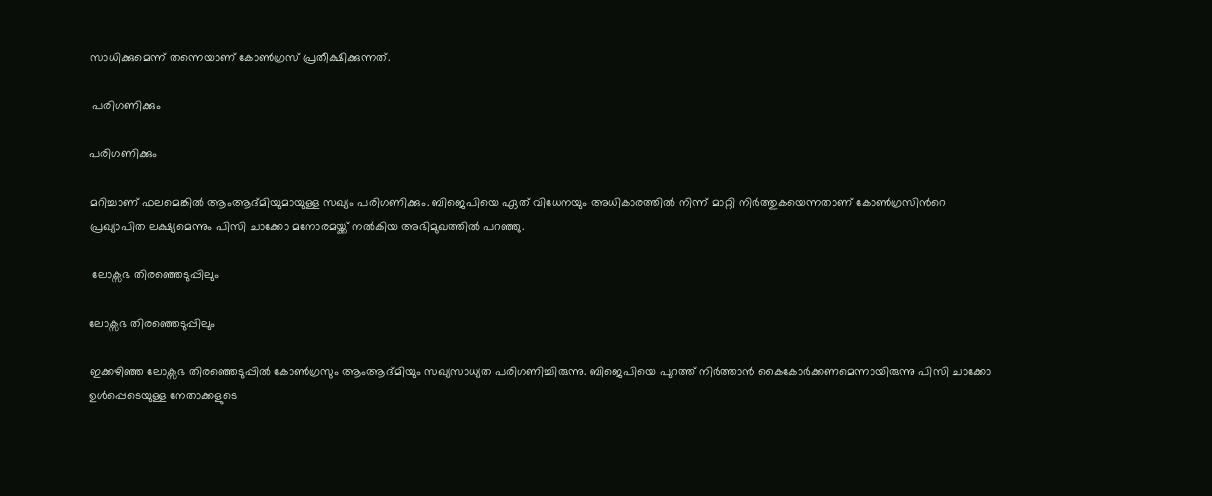സാധിക്കുമെന്ന് തന്നെയാണ് കോണ്‍ഗ്രസ് പ്രതീക്ഷിക്കുന്നത്.

 പരിഗണിക്കും

പരിഗണിക്കും

മറിച്ചാണ് ഫലമെങ്കില്‍ ആംആദ്മിയുമായുള്ള സഖ്യം പരിഗണിക്കും. ബിജെപിയെ ഏത് വിധേനയും അധികാരത്തില്‍ നിന്ന് മാറ്റി നിര്‍ത്തുകയെന്നതാണ് കോണ്‍ഗ്രസിന്‍റെ പ്രഖ്യാപിത ലക്ഷ്യമെന്നും പിസി ചാക്കോ മനോരമയ്ക്ക് നല്‍കിയ അഭിമുഖത്തില്‍ പറഞ്ഞു.

 ലോക്സഭ തിരഞ്ഞെടുപ്പിലും

ലോക്സഭ തിരഞ്ഞെടുപ്പിലും

ഇക്കഴിഞ്ഞ ലോക്സഭ തിരഞ്ഞെടുപ്പില്‍ കോണ്‍ഗ്രസും ആംആദ്മിയും സഖ്യസാധ്യത പരിഗണിച്ചിരുന്നു. ബിജെപിയെ പുറത്ത് നിര്‍ത്താന്‍ കൈകോര്‍ക്കണമെന്നായിരുന്നു പിസി ചാക്കോ ഉള്‍പ്പെടെയുള്ള നേതാക്കളുടെ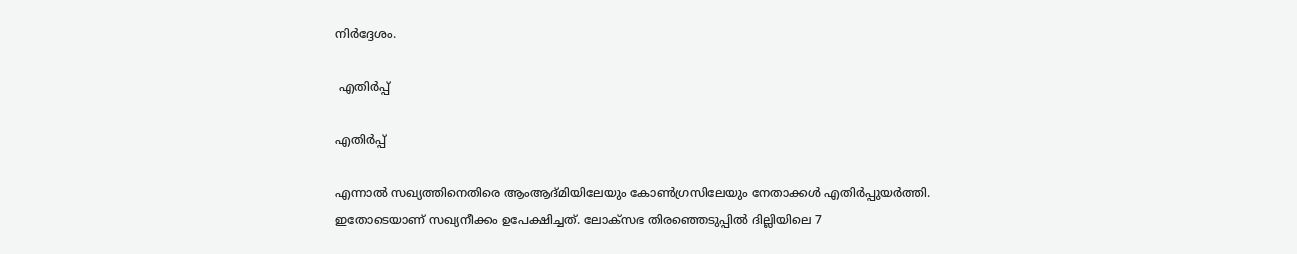നിര്‍ദ്ദേശം.

 എതിര്‍പ്പ്

എതിര്‍പ്പ്

എന്നാല്‍ സഖ്യത്തിനെതിരെ ആംആദ്മിയിലേയും കോണ്‍ഗ്രസിലേയും നേതാക്കള്‍ എതിര്‍പ്പുയര്‍ത്തി. ഇതോടെയാണ് സഖ്യനീക്കം ഉപേക്ഷിച്ചത്. ലോക്സഭ തിരഞ്ഞെടുപ്പില്‍ ദില്ലിയിലെ 7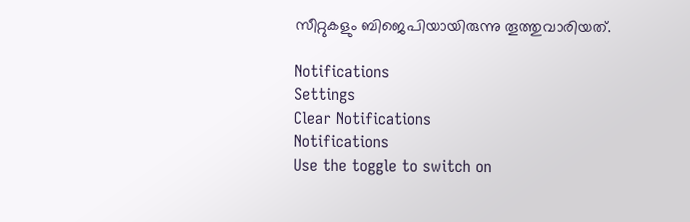സീറ്റുകളും ബിജെപിയായിരുന്നു തൂത്തുവാരിയത്.

Notifications
Settings
Clear Notifications
Notifications
Use the toggle to switch on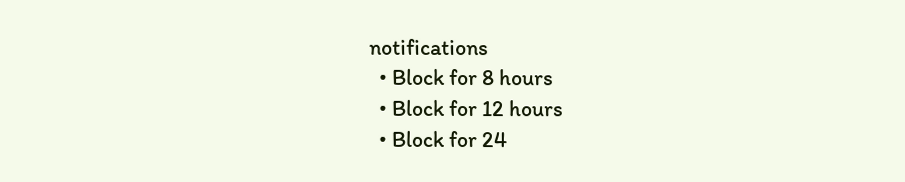notifications
  • Block for 8 hours
  • Block for 12 hours
  • Block for 24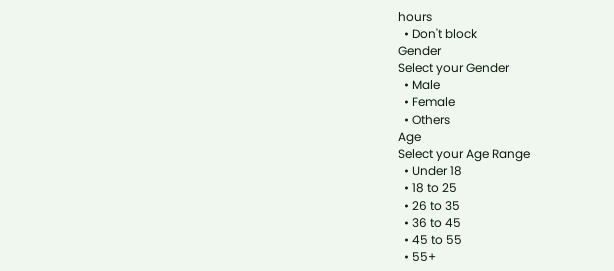hours
  • Don't block
Gender
Select your Gender
  • Male
  • Female
  • Others
Age
Select your Age Range
  • Under 18
  • 18 to 25
  • 26 to 35
  • 36 to 45
  • 45 to 55
  • 55+